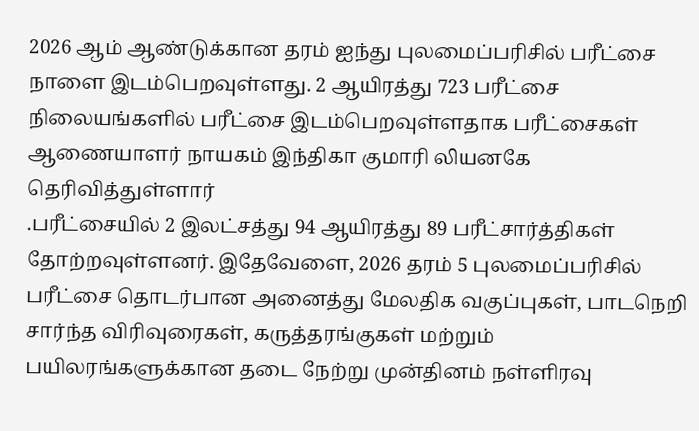2026 ஆம் ஆண்டுக்கான தரம் ஐந்து புலமைப்பரிசில் பரீட்சை நாளை இடம்பெறவுள்ளது. 2 ஆயிரத்து 723 பரீட்சை நிலையங்களில் பரீட்சை இடம்பெறவுள்ளதாக பரீட்சைகள் ஆணையாளர் நாயகம் இந்திகா குமாரி லியனகே தெரிவித்துள்ளார்
.பரீட்சையில் 2 இலட்சத்து 94 ஆயிரத்து 89 பரீட்சார்த்திகள் தோற்றவுள்ளனர். இதேவேளை, 2026 தரம் 5 புலமைப்பரிசில் பரீட்சை தொடர்பான அனைத்து மேலதிக வகுப்புகள், பாடநெறி சார்ந்த விரிவுரைகள், கருத்தரங்குகள் மற்றும் பயிலரங்களுக்கான தடை நேற்று முன்தினம் நள்ளிரவு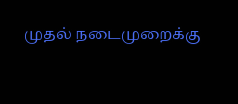முதல் நடைமுறைக்கு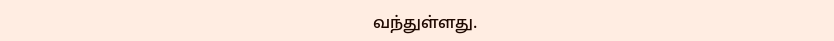வந்துள்ளது.